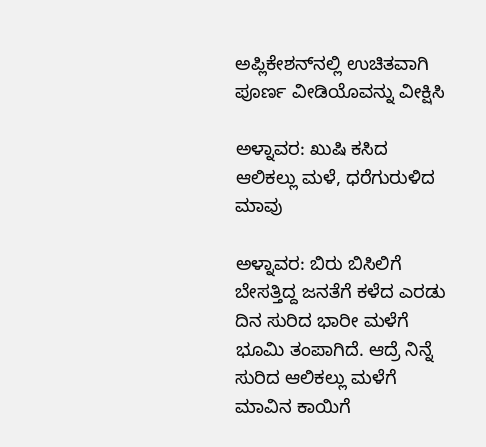ಅಪ್ಲಿಕೇಶನ್‌ನಲ್ಲಿ ಉಚಿತವಾಗಿ ಪೂರ್ಣ ವೀಡಿಯೊವನ್ನು ವೀಕ್ಷಿಸಿ

ಅಳ್ನಾವರ: ಖುಷಿ ಕಸಿದ ಆಲಿಕಲ್ಲು ಮಳೆ, ಧರೆಗುರುಳಿದ ಮಾವು

ಅಳ್ನಾವರ: ಬಿರು ಬಿಸಿಲಿಗೆ ಬೇಸತ್ತಿದ್ದ ಜನತೆಗೆ ಕಳೆದ ಎರಡು ದಿನ ಸುರಿದ ಭಾರೀ ಮಳೆಗೆ ಭೂಮಿ ತಂಪಾಗಿದೆ. ಆದ್ರೆ ನಿನ್ನೆ ಸುರಿದ ಆಲಿಕಲ್ಲು ಮಳೆಗೆ ಮಾವಿನ ಕಾಯಿಗೆ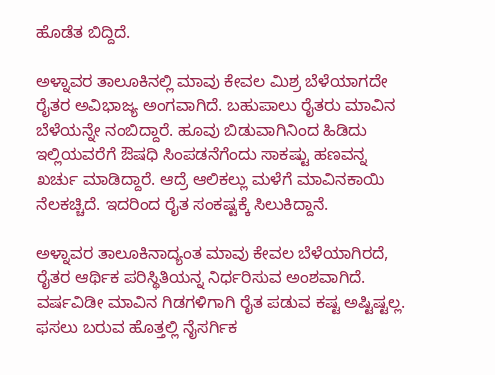ಹೊಡೆತ ಬಿದ್ದಿದೆ.

ಅಳ್ನಾವರ ತಾಲೂಕಿನಲ್ಲಿ ಮಾವು ಕೇವಲ ಮಿಶ್ರ ಬೆಳೆಯಾಗದೇ ರೈತರ ಅವಿಭಾಜ್ಯ ಅಂಗವಾಗಿದೆ. ಬಹುಪಾಲು ರೈತರು ಮಾವಿನ ಬೆಳೆಯನ್ನೇ ನಂಬಿದ್ದಾರೆ. ಹೂವು ಬಿಡುವಾಗಿನಿಂದ ಹಿಡಿದು ಇಲ್ಲಿಯವರೆಗೆ ಔಷಧಿ ಸಿಂಪಡನೆಗೆಂದು ಸಾಕಷ್ಟು ಹಣವನ್ನ ಖರ್ಚು ಮಾಡಿದ್ದಾರೆ. ಆದ್ರೆ ಆಲಿಕಲ್ಲು ಮಳೆಗೆ ಮಾವಿನಕಾಯಿ ನೆಲಕಚ್ಚಿದೆ. ಇದರಿಂದ ರೈತ ಸಂಕಷ್ಟಕ್ಕೆ ಸಿಲುಕಿದ್ದಾನೆ.

ಅಳ್ನಾವರ ತಾಲೂಕಿನಾದ್ಯಂತ ಮಾವು ಕೇವಲ ಬೆಳೆಯಾಗಿರದೆ, ರೈತರ ಆರ್ಥಿಕ ಪರಿಸ್ಥಿತಿಯನ್ನ ನಿರ್ಧರಿಸುವ ಅಂಶವಾಗಿದೆ. ವರ್ಷವಿಡೀ ಮಾವಿನ ಗಿಡಗಳಿಗಾಗಿ ರೈತ ಪಡುವ ಕಷ್ಟ ಅಷ್ಟಿಷ್ಟಲ್ಲ. ಫಸಲು ಬರುವ ಹೊತ್ತಲ್ಲಿ ನೈಸರ್ಗಿಕ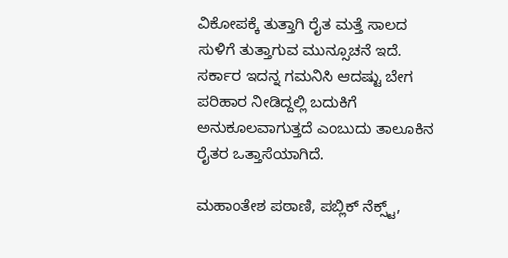ವಿಕೋಪಕ್ಕೆ ತುತ್ತಾಗಿ ರೈತ ಮತ್ತೆ ಸಾಲದ ಸುಳಿಗೆ ತುತ್ತಾಗುವ ಮುನ್ಸೂಚನೆ ಇದೆ. ಸರ್ಕಾರ ಇದನ್ನ ಗಮನಿಸಿ ಆದಷ್ಟು ಬೇಗ ಪರಿಹಾರ ನೀಡಿದ್ದಲ್ಲಿ ಬದುಕಿಗೆ ಅನುಕೂಲವಾಗುತ್ತದೆ ಎಂಬುದು ತಾಲೂಕಿನ ರೈತರ ಒತ್ತಾಸೆಯಾಗಿದೆ.

ಮಹಾಂತೇಶ ಪಠಾಣಿ, ಪಬ್ಲಿಕ್ ನೆಕ್ಸ್ಟ್,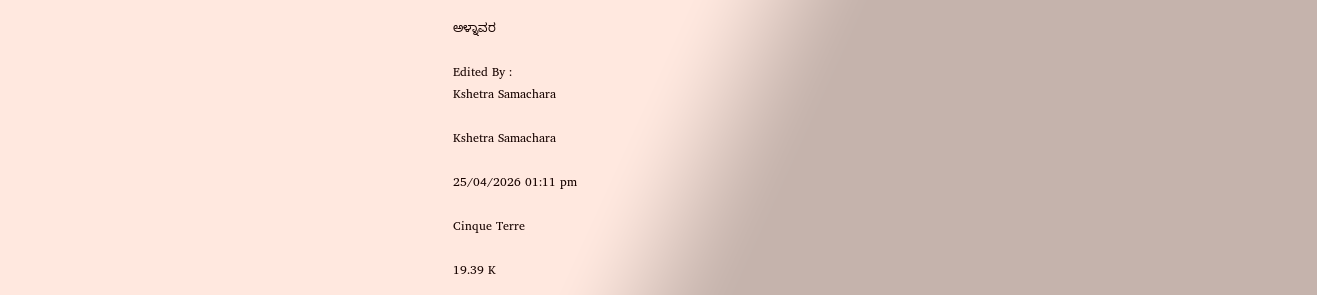ಅಳ್ನಾವರ

Edited By :
Kshetra Samachara

Kshetra Samachara

25/04/2026 01:11 pm

Cinque Terre

19.39 K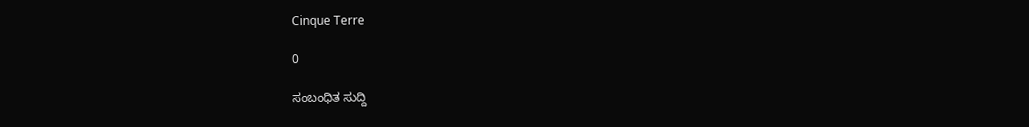Cinque Terre

0

ಸಂಬಂಧಿತ ಸುದ್ದಿ